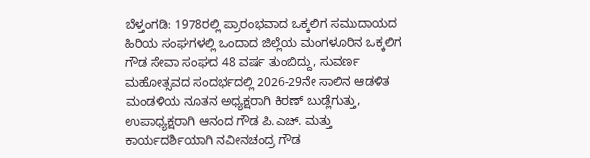ಬೆಳ್ತಂಗಡಿ: 1978ರಲ್ಲಿ ಪ್ರಾರಂಭವಾದ ಒಕ್ಕಲಿಗ ಸಮುದಾಯದ ಹಿರಿಯ ಸಂಘಗಳಲ್ಲಿ ಒಂದಾದ ಜಿಲ್ಲೆಯ ಮಂಗಳೂರಿನ ಒಕ್ಕಲಿಗ ಗೌಡ ಸೇವಾ ಸಂಘದ 48 ವರ್ಷ ತುಂಬಿದ್ದು, ಸುವರ್ಣ ಮಹೋತ್ಸವದ ಸಂದರ್ಭದಲ್ಲಿ 2026-29ನೇ ಸಾಲಿನ ಆಡಳಿತ ಮಂಡಳಿಯ ನೂತನ ಅಧ್ಯಕ್ಷರಾಗಿ ಕಿರಣ್ ಬುಡ್ಲೆಗುತ್ತು, ಉಪಾಧ್ಯಕ್ಷರಾಗಿ ಆನಂದ ಗೌಡ ಪಿ.ಎಚ್. ಮತ್ತು ಕಾರ್ಯದರ್ಶಿಯಾಗಿ ನವೀನಚಂದ್ರ ಗೌಡ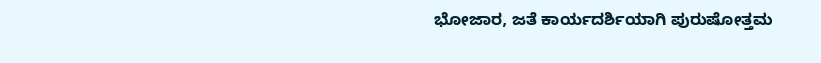ಭೋಜಾರ, ಜತೆ ಕಾರ್ಯದರ್ಶಿಯಾಗಿ ಪುರುಷೋತ್ತಮ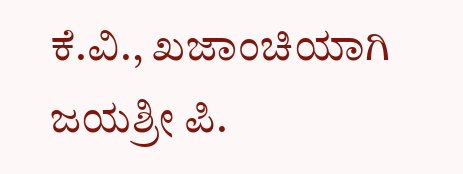ಕೆ.ವಿ., ಖಜಾಂಚಿಯಾಗಿ ಜಯಶ್ರೀ ಪಿ.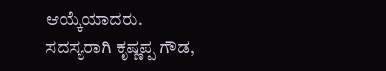ಆಯ್ಕೆಯಾದರು.
ಸದಸ್ಯರಾಗಿ ಕೃಷ್ಣಪ್ಪ ಗೌಡ,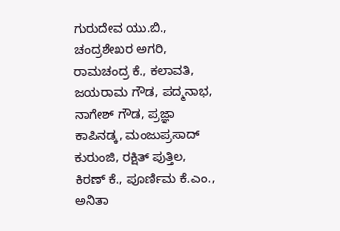ಗುರುದೇವ ಯು.ಬಿ., ಚಂದ್ರಶೇಖರ ಅಗರಿ, ರಾಮಚಂದ್ರ ಕೆ., ಕಲಾವತಿ, ಜಯರಾಮ ಗೌಡ, ಪದ್ಮನಾಭ, ನಾಗೇಶ್ ಗೌಡ, ಪ್ರಜ್ಞಾ ಕಾಪಿನಡ್ಕ, ಮಂಜುಪ್ರಸಾದ್ ಕುರುಂಜಿ, ರಕ್ಷಿತ್ ಪುತ್ತಿಲ, ಕಿರಣ್ ಕೆ., ಪೂರ್ಣಿಮ ಕೆ.ಎಂ., ಅನಿತಾ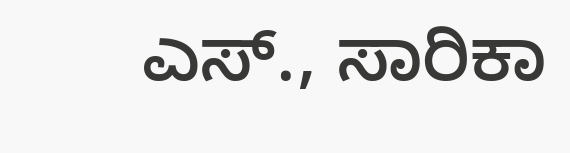ಎಸ್., ಸಾರಿಕಾ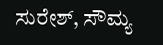ಸುರೇಶ್, ಸೌಮ್ಯ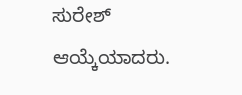ಸುರೇಶ್ ಆಯ್ಕೆಯಾದರು.